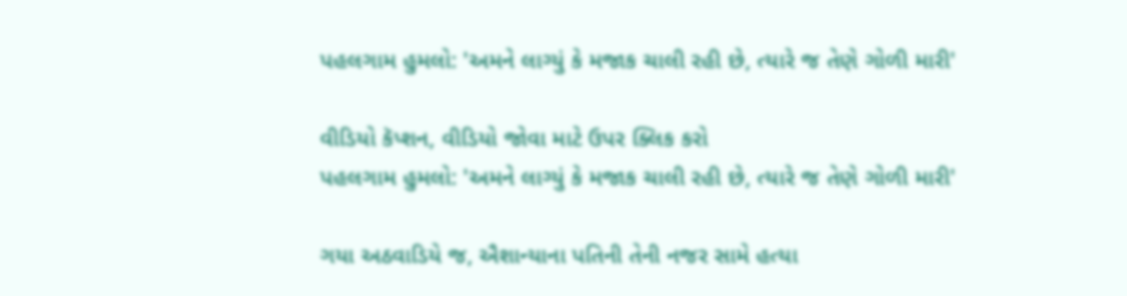પહલગામ હુમલો: 'અમને લાગ્યું કે મજાક ચાલી રહી છે, ત્યારે જ તેણે ગોળી મારી'

વીડિયો કૅપ્શન, વીડિયો જોવા માટે ઉપર ક્લિક કરો
પહલગામ હુમલો: 'અમને લાગ્યું કે મજાક ચાલી રહી છે, ત્યારે જ તેણે ગોળી મારી'

ગયા અઠવાડિયે જ, ઐશાન્યાના પતિની તેની નજર સામે હત્યા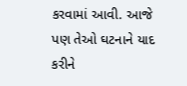કરવામાં આવી. આજે પણ તેઓ ઘટનાને યાદ કરીને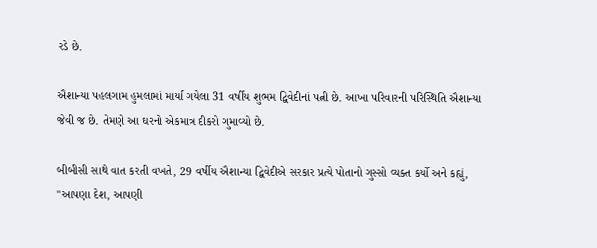રડે છે.

ઐશાન્યા પહલગામ હુમલામાં માર્યા ગયેલા 31 વર્ષીય શુભમ દ્વિવેદીનાં પત્ની છે. આખા પરિવારની પરિસ્થિતિ ઐશાન્યા જેવી જ છે. તેમણે આ ઘરનો એકમાત્ર દીકરો ગુમાવ્યો છે.

બીબીસી સાથે વાત કરતી વખતે, 29 વર્ષીય ઐશાન્યા દ્વિવેદીએ સરકાર પ્રત્યે પોતાનો ગુસ્સો વ્યક્ત કર્યો અને કહ્યું, "આપણા દેશ, આપણી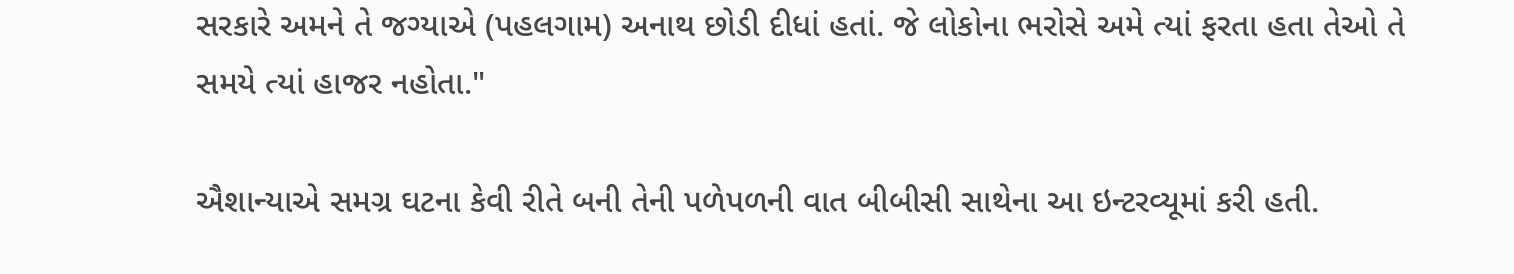સરકારે અમને તે જગ્યાએ (પહલગામ) અનાથ છોડી દીધાં હતાં. જે લોકોના ભરોસે અમે ત્યાં ફરતા હતા તેઓ તે સમયે ત્યાં હાજર નહોતા."

ઐશાન્યાએ સમગ્ર ઘટના કેવી રીતે બની તેની પળેપળની વાત બીબીસી સાથેના આ ઇન્ટરવ્યૂમાં કરી હતી.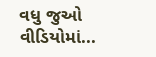વધુ જુઓ વીડિયોમાં...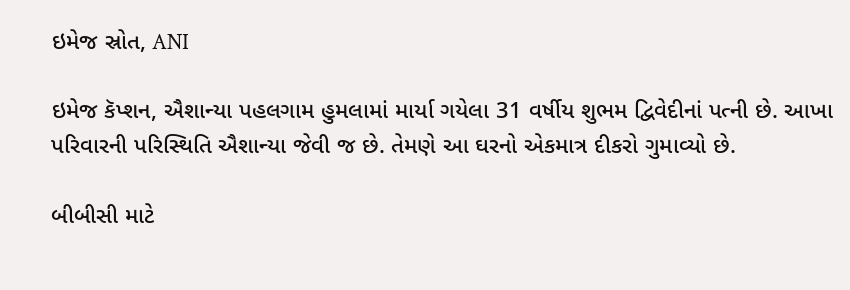ઇમેજ સ્રોત, ANI

ઇમેજ કૅપ્શન, ઐશાન્યા પહલગામ હુમલામાં માર્યા ગયેલા 31 વર્ષીય શુભમ દ્વિવેદીનાં પત્ની છે. આખા પરિવારની પરિસ્થિતિ ઐશાન્યા જેવી જ છે. તેમણે આ ઘરનો એકમાત્ર દીકરો ગુમાવ્યો છે.

બીબીસી માટે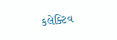કલેક્ટિવ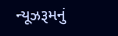ન્યૂઝરૂમનું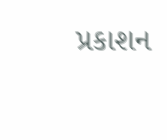પ્રકાશન